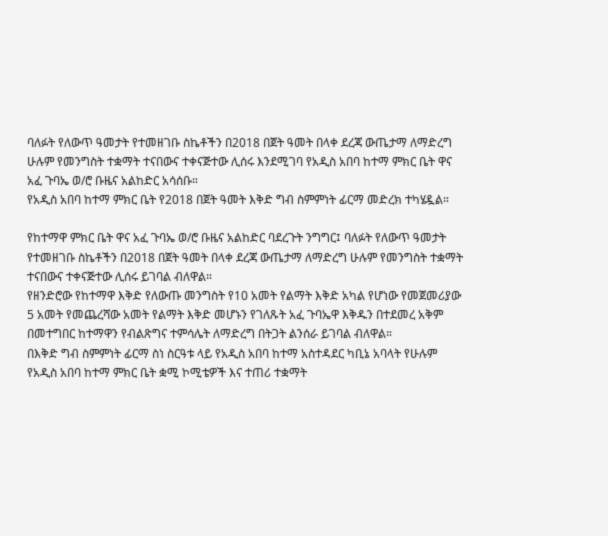ባለፉት የለውጥ ዓመታት የተመዘገቡ ስኬቶችን በ2018 በጀት ዓመት በላቀ ደረጃ ውጤታማ ለማድረግ ሁሉም የመንግስት ተቋማት ተናበውና ተቀናጅተው ሊሰሩ እንደሚገባ የአዲስ አበባ ከተማ ምክር ቤት ዋና አፈ ጉባኤ ወ/ሮ ቡዜና አልከድር አሳሰቡ።
የአዲስ አበባ ከተማ ምክር ቤት የ2018 በጀት ዓመት እቅድ ግብ ስምምነት ፊርማ መድረክ ተካሄዷል።

የከተማዋ ምክር ቤት ዋና አፈ ጉባኤ ወ/ሮ ቡዜና አልከድር ባደረጉት ንግግር፤ ባለፉት የለውጥ ዓመታት የተመዘገቡ ስኬቶችን በ2018 በጀት ዓመት በላቀ ደረጃ ውጤታማ ለማድረግ ሁሉም የመንግስት ተቋማት ተናበውና ተቀናጅተው ሊሰሩ ይገባል ብለዋል።
የዘንድሮው የከተማዋ እቅድ የለውጡ መንግስት የ10 አመት የልማት እቅድ አካል የሆነው የመጀመሪያው 5 አመት የመጨረሻው አመት የልማት እቅድ መሆኑን የገለጹት አፈ ጉባኤዋ እቅዱን በተደመረ አቅም በመተግበር ከተማዋን የብልጽግና ተምሳሌት ለማድረግ በትጋት ልንሰራ ይገባል ብለዋል።
በእቅድ ግብ ስምምነት ፊርማ ስነ ስርዓቱ ላይ የአዲስ አበባ ከተማ አስተዳደር ካቢኔ አባላት የሁሉም የአዲስ አበባ ከተማ ምክር ቤት ቋሚ ኮሚቴዎች እና ተጠሪ ተቋማት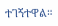ተገኝተዋል።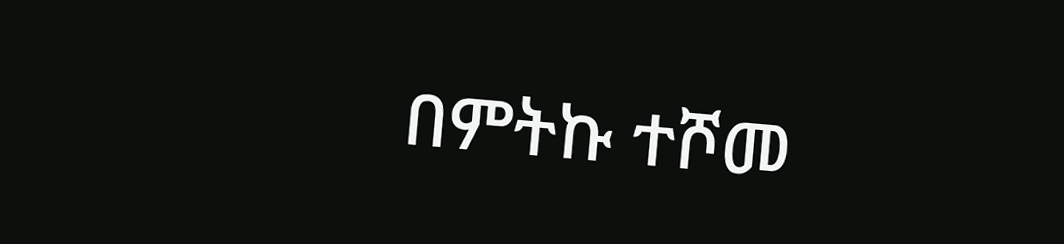በምትኩ ተሾመ